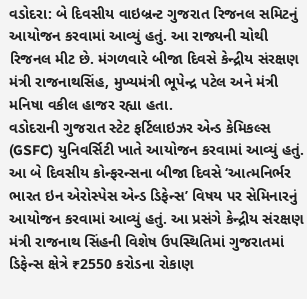વડોદરા: બે દિવસીય વાઇબ્રન્ટ ગુજરાત રિજનલ સમિટનું આયોજન કરવામાં આવ્યું હતું. આ રાજ્યની ચોથી રિજનલ મીટ છે. મંગળવારે બીજા દિવસે કેન્દ્રીય સંરક્ષણ મંત્રી રાજનાથસિંહ, મુખ્યમંત્રી ભૂપેન્દ્ર પટેલ અને મંત્રી મનિષા વકીલ હાજર રહ્યા હતા.
વડોદરાની ગુજરાત સ્ટેટ ફર્ટિલાઇઝર એન્ડ કેમિકલ્સ (GSFC) યુનિવર્સિટી ખાતે આયોજન કરવામાં આવ્યું હતું. આ બે દિવસીય કોન્ફરન્સના બીજા દિવસે ‘આત્મનિર્ભર ભારત ઇન એરોસ્પેસ એન્ડ ડિફેન્સ’ વિષય પર સેમિનારનું આયોજન કરવામાં આવ્યું હતું. આ પ્રસંગે કેન્દ્રીય સંરક્ષણ મંત્રી રાજનાથ સિંહની વિશેષ ઉપસ્થિતિમાં ગુજરાતમાં ડિફેન્સ ક્ષેત્રે ₹2550 કરોડના રોકાણ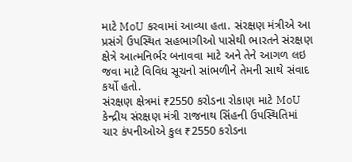માટે MoU કરવામાં આવ્યા હતા. સંરક્ષણ મંત્રીએ આ પ્રસંગે ઉપસ્થિત સહભાગીઓ પાસેથી ભારતને સંરક્ષણ ક્ષેત્રે આત્મનિર્ભર બનાવવા માટે અને તેને આગળ લઇ જવા માટે વિવિધ સૂચનો સાંભળીને તેમની સાથે સંવાદ કર્યો હતો.
સંરક્ષણ ક્ષેત્રમાં ₹2550 કરોડના રોકાણ માટે MoU
કેન્દ્રીય સંરક્ષણ મંત્રી રાજનાથ સિંહની ઉપસ્થિતિમાં ચાર કંપનીઓએ કુલ ₹2550 કરોડના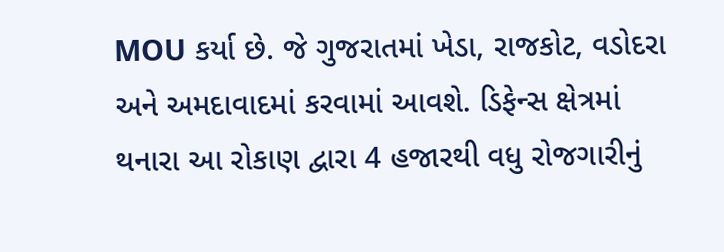MOU કર્યા છે. જે ગુજરાતમાં ખેડા, રાજકોટ, વડોદરા અને અમદાવાદમાં કરવામાં આવશે. ડિફેન્સ ક્ષેત્રમાં થનારા આ રોકાણ દ્વારા 4 હજારથી વધુ રોજગારીનું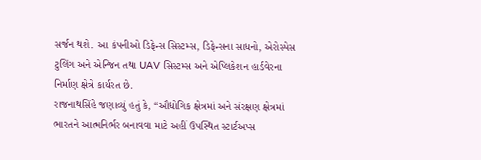સર્જન થશે. આ કંપનીઓ ડિફેન્સ સિસ્ટમ્સ, ડિફેન્સના સાધનો, એરોસ્પેસ ટુલિંગ અને એન્જિન તથા UAV સિસ્ટમ્સ અને એપ્લિકેશન હાર્ડવેરના નિર્માણ ક્ષેત્રે કાર્યરત છે.
રાજનાથસિંહે જણાવ્યું હતું કે, “ઔદ્યોગિક ક્ષેત્રમાં અને સંરક્ષણ ક્ષેત્રમાં ભારતને આત્મનિર્ભર બનાવવા માટે અહીં ઉપસ્થિત સ્ટાર્ટઅપ્સ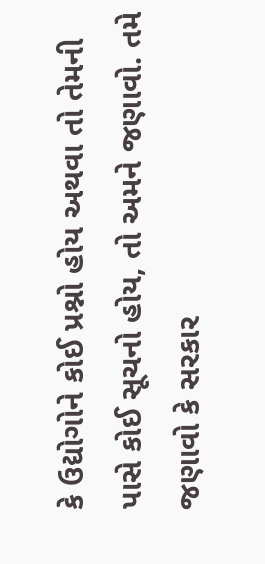કે ઉદ્યોગોને કોઈ પ્રશ્નો હોય અથવા તો તેમની પાસે કોઈ સૂચનો હોય, તો અમને જણાવો. તમે જણાવો કે સરકાર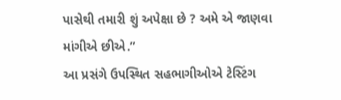પાસેથી તમારી શું અપેક્ષા છે ? અમે એ જાણવા માંગીએ છીએ.”
આ પ્રસંગે ઉપસ્થિત સહભાગીઓએ ટેસ્ટિંગ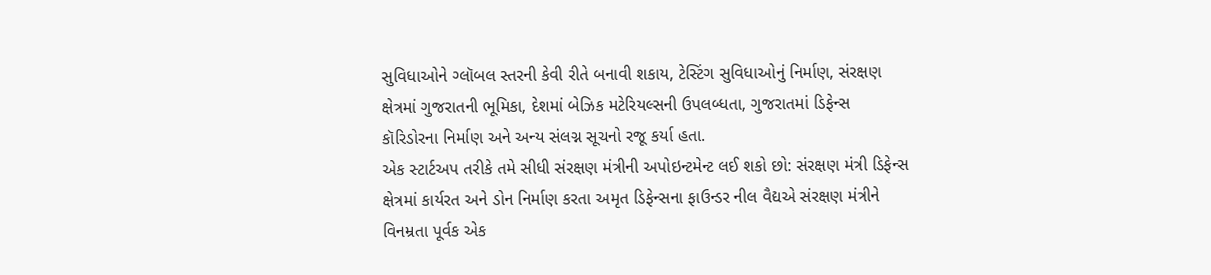સુવિધાઓને ગ્લૉબલ સ્તરની કેવી રીતે બનાવી શકાય, ટેસ્ટિંગ સુવિધાઓનું નિર્માણ, સંરક્ષણ ક્ષેત્રમાં ગુજરાતની ભૂમિકા, દેશમાં બેઝિક મટેરિયલ્સની ઉપલબ્ધતા, ગુજરાતમાં ડિફેન્સ કૉરિડોરના નિર્માણ અને અન્ય સંલગ્ન સૂચનો રજૂ કર્યા હતા.
એક સ્ટાર્ટઅપ તરીકે તમે સીધી સંરક્ષણ મંત્રીની અપોઇન્ટમેન્ટ લઈ શકો છો: સંરક્ષણ મંત્રી ડિફેન્સ ક્ષેત્રમાં કાર્યરત અને ડોન નિર્માણ કરતા અમૃત ડિફેન્સના ફાઉન્ડર નીલ વૈદ્યએ સંરક્ષણ મંત્રીને વિનમ્રતા પૂર્વક એક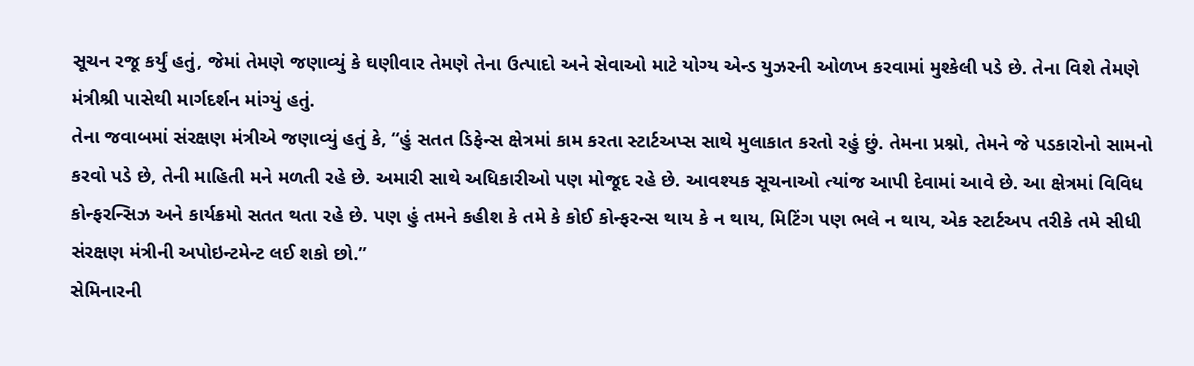સૂચન રજૂ કર્યું હતું, જેમાં તેમણે જણાવ્યું કે ઘણીવાર તેમણે તેના ઉત્પાદો અને સેવાઓ માટે યોગ્ય એન્ડ યુઝરની ઓળખ કરવામાં મુશ્કેલી પડે છે. તેના વિશે તેમણે મંત્રીશ્રી પાસેથી માર્ગદર્શન માંગ્યું હતું.
તેના જવાબમાં સંરક્ષણ મંત્રીએ જણાવ્યું હતું કે, “હું સતત ડિફેન્સ ક્ષેત્રમાં કામ કરતા સ્ટાર્ટઅપ્સ સાથે મુલાકાત કરતો રહું છું. તેમના પ્રશ્નો, તેમને જે પડકારોનો સામનો કરવો પડે છે, તેની માહિતી મને મળતી રહે છે. અમારી સાથે અધિકારીઓ પણ મોજૂદ રહે છે. આવશ્યક સૂચનાઓ ત્યાંજ આપી દેવામાં આવે છે. આ ક્ષેત્રમાં વિવિધ કોન્ફરન્સિઝ અને કાર્યક્રમો સતત થતા રહે છે. પણ હું તમને કહીશ કે તમે કે કોઈ કોન્ફરન્સ થાય કે ન થાય, મિટિંગ પણ ભલે ન થાય, એક સ્ટાર્ટઅપ તરીકે તમે સીધી સંરક્ષણ મંત્રીની અપોઇન્ટમેન્ટ લઈ શકો છો.”
સેમિનારની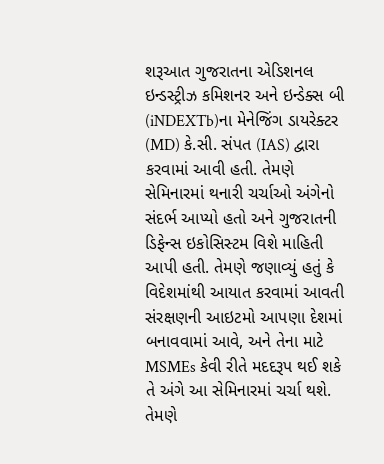શરૂઆત ગુજરાતના એડિશનલ ઇન્ડસ્ટ્રીઝ કમિશનર અને ઇન્ડેક્સ બી (iNDEXTb)ના મેનેજિંગ ડાયરેક્ટર (MD) કે.સી. સંપત (IAS) દ્વારા કરવામાં આવી હતી. તેમણે સેમિનારમાં થનારી ચર્ચાઓ અંગેનો સંદર્ભ આપ્યો હતો અને ગુજરાતની ડિફેન્સ ઇકોસિસ્ટમ વિશે માહિતી આપી હતી. તેમણે જણાવ્યું હતું કે વિદેશમાંથી આયાત કરવામાં આવતી સંરક્ષણની આઇટમો આપણા દેશમાં બનાવવામાં આવે, અને તેના માટે MSMEs કેવી રીતે મદદરૂપ થઈ શકે તે અંગે આ સેમિનારમાં ચર્ચા થશે. તેમણે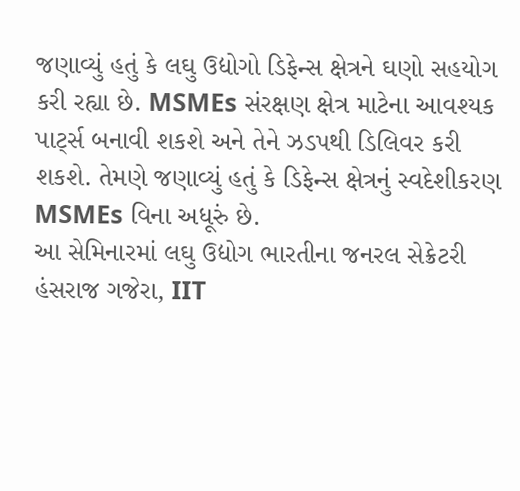જણાવ્યું હતું કે લઘુ ઉદ્યોગો ડિફેન્સ ક્ષેત્રને ઘણો સહયોગ કરી રહ્યા છે. MSMEs સંરક્ષણ ક્ષેત્ર માટેના આવશ્યક પાર્ટ્સ બનાવી શકશે અને તેને ઝડપથી ડિલિવર કરી શકશે. તેમણે જણાવ્યું હતું કે ડિફેન્સ ક્ષેત્રનું સ્વદેશીકરણ MSMEs વિના અધૂરું છે.
આ સેમિનારમાં લઘુ ઉદ્યોગ ભારતીના જનરલ સેક્રેટરી હંસરાજ ગજેરા, IIT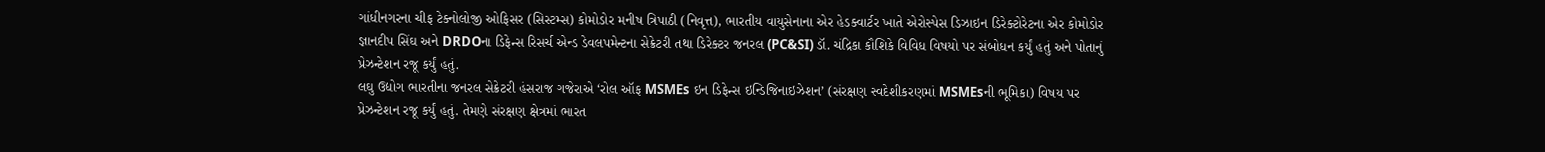ગાંધીનગરના ચીફ ટેક્નોલોજી ઓફિસર (સિસ્ટમ્સ) કોમોડોર મનીષ ત્રિપાઠી (નિવૃત્ત), ભારતીય વાયુસેનાના એર હેડક્વાર્ટર ખાતે એરોસ્પેસ ડિઝાઇન ડિરેક્ટોરેટના એર કોમોડોર જ્ઞાનદીપ સિંઘ અને DRDOના ડિફેન્સ રિસર્ચ એન્ડ ડેવલપમેન્ટના સેક્રેટરી તથા ડિરેક્ટર જનરલ (PC&SI) ડૉ. ચંદ્રિકા કૌશિકે વિવિધ વિષયો પર સંબોધન કર્યું હતું અને પોતાનું પ્રેઝન્ટેશન રજૂ કર્યું હતું.
લઘુ ઉદ્યોગ ભારતીના જનરલ સેક્રેટરી હંસરાજ ગજેરાએ ‘રોલ ઑફ MSMEs ઇન ડિફેન્સ ઇન્ડિજિનાઇઝેશન’ (સંરક્ષણ સ્વદેશીકરણમાં MSMEsની ભૂમિકા) વિષય પર પ્રેઝન્ટેશન રજૂ કર્યું હતું. તેમણે સંરક્ષણ ક્ષેત્રમાં ભારત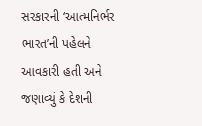સરકારની ‘આત્મનિર્ભર ભારત’ની પહેલને આવકારી હતી અને જણાવ્યું કે દેશની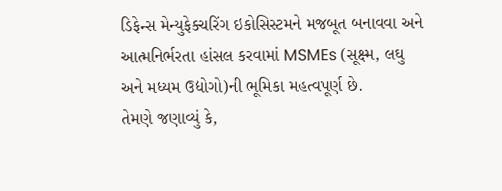ડિફેન્સ મેન્યુફેક્ચરિંગ ઇકોસિસ્ટમને મજબૂત બનાવવા અને આત્મનિર્ભરતા હાંસલ કરવામાં MSMEs (સૂક્ષ્મ, લઘુ અને મધ્યમ ઉદ્યોગો)ની ભૂમિકા મહત્વપૂર્ણ છે.
તેમણે જણાવ્યું કે,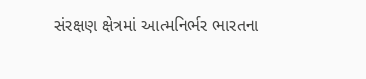સંરક્ષણ ક્ષેત્રમાં આત્મનિર્ભર ભારતના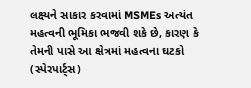લક્ષ્યને સાકાર કરવામાં MSMEs અત્યંત મહત્વની ભૂમિકા ભજવી શકે છે, કારણ કે તેમની પાસે આ ક્ષેત્રમાં મહત્વના ઘટકો (સ્પેરપાર્ટ્સ)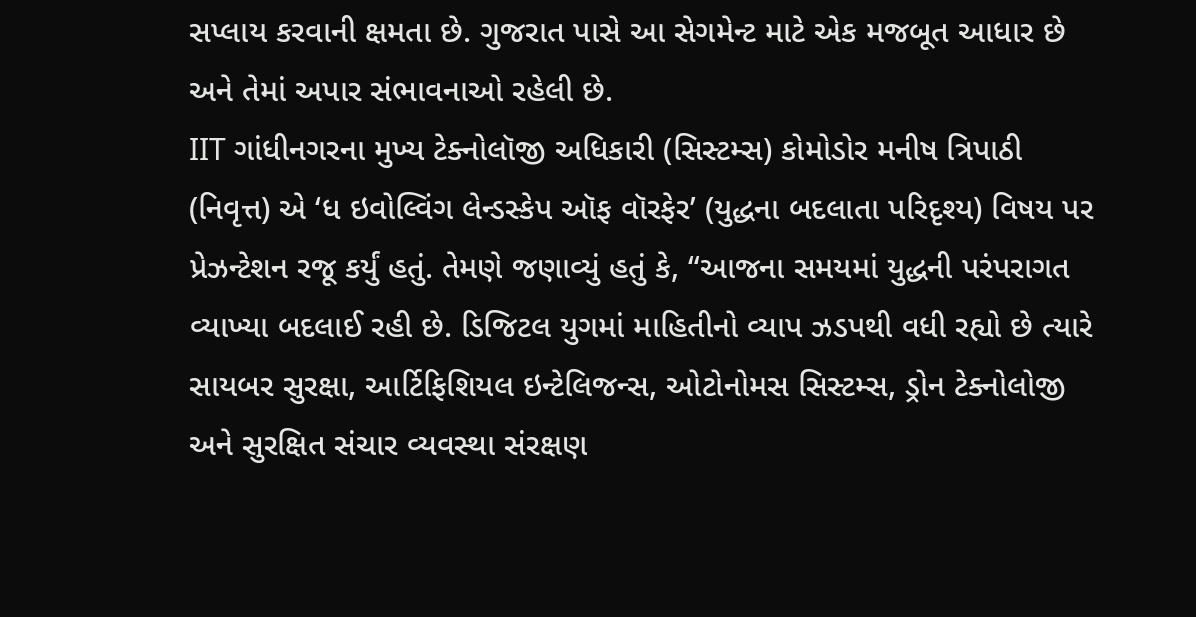સપ્લાય કરવાની ક્ષમતા છે. ગુજરાત પાસે આ સેગમેન્ટ માટે એક મજબૂત આધાર છે અને તેમાં અપાર સંભાવનાઓ રહેલી છે.
IIT ગાંધીનગરના મુખ્ય ટેક્નોલૉજી અધિકારી (સિસ્ટમ્સ) કોમોડોર મનીષ ત્રિપાઠી (નિવૃત્ત) એ ‘ધ ઇવોલ્વિંગ લેન્ડસ્કેપ ઑફ વૉરફેર’ (યુદ્ધના બદલાતા પરિદૃશ્ય) વિષય પર પ્રેઝન્ટેશન રજૂ કર્યું હતું. તેમણે જણાવ્યું હતું કે, “આજના સમયમાં યુદ્ધની પરંપરાગત વ્યાખ્યા બદલાઈ રહી છે. ડિજિટલ યુગમાં માહિતીનો વ્યાપ ઝડપથી વધી રહ્યો છે ત્યારે સાયબર સુરક્ષા, આર્ટિફિશિયલ ઇન્ટેલિજન્સ, ઓટોનોમસ સિસ્ટમ્સ, ડ્રોન ટેક્નોલોજી અને સુરક્ષિત સંચાર વ્યવસ્થા સંરક્ષણ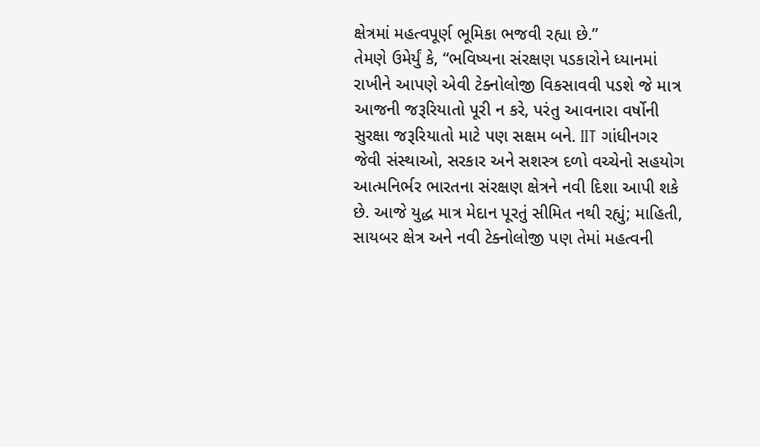ક્ષેત્રમાં મહત્વપૂર્ણ ભૂમિકા ભજવી રહ્યા છે.”
તેમણે ઉમેર્યું કે, “ભવિષ્યના સંરક્ષણ પડકારોને ધ્યાનમાં રાખીને આપણે એવી ટેક્નોલોજી વિકસાવવી પડશે જે માત્ર આજની જરૂરિયાતો પૂરી ન કરે, પરંતુ આવનારા વર્ષોની સુરક્ષા જરૂરિયાતો માટે પણ સક્ષમ બને. IIT ગાંધીનગર જેવી સંસ્થાઓ, સરકાર અને સશસ્ત્ર દળો વચ્ચેનો સહયોગ આત્મનિર્ભર ભારતના સંરક્ષણ ક્ષેત્રને નવી દિશા આપી શકે છે. આજે યુદ્ધ માત્ર મેદાન પૂરતું સીમિત નથી રહ્યું; માહિતી, સાયબર ક્ષેત્ર અને નવી ટેક્નોલોજી પણ તેમાં મહત્વની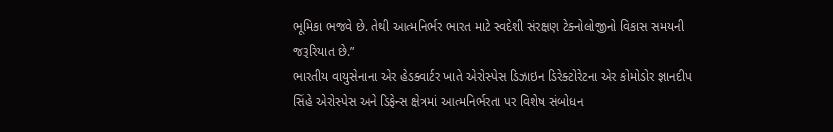ભૂમિકા ભજવે છે. તેથી આત્મનિર્ભર ભારત માટે સ્વદેશી સંરક્ષણ ટેક્નોલોજીનો વિકાસ સમયની જરૂરિયાત છે.”
ભારતીય વાયુસેનાના એર હેડક્વાર્ટર ખાતે એરોસ્પેસ ડિઝાઇન ડિરેક્ટોરેટના એર કોમોડોર જ્ઞાનદીપ સિંહે એરોસ્પેસ અને ડિફેન્સ ક્ષેત્રમાં આત્મનિર્ભરતા પર વિશેષ સંબોધન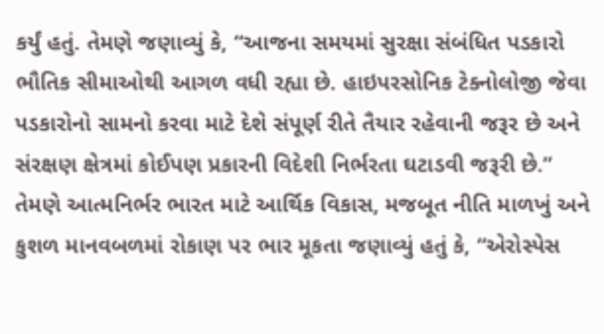કર્યું હતું. તેમણે જણાવ્યું કે, “આજના સમયમાં સુરક્ષા સંબંધિત પડકારો ભૌતિક સીમાઓથી આગળ વધી રહ્યા છે. હાઇપરસોનિક ટેક્નોલોજી જેવા પડકારોનો સામનો કરવા માટે દેશે સંપૂર્ણ રીતે તૈયાર રહેવાની જરૂર છે અને સંરક્ષણ ક્ષેત્રમાં કોઈપણ પ્રકારની વિદેશી નિર્ભરતા ઘટાડવી જરૂરી છે.”
તેમણે આત્મનિર્ભર ભારત માટે આર્થિક વિકાસ, મજબૂત નીતિ માળખું અને કુશળ માનવબળમાં રોકાણ પર ભાર મૂકતા જણાવ્યું હતું કે, “એરોસ્પેસ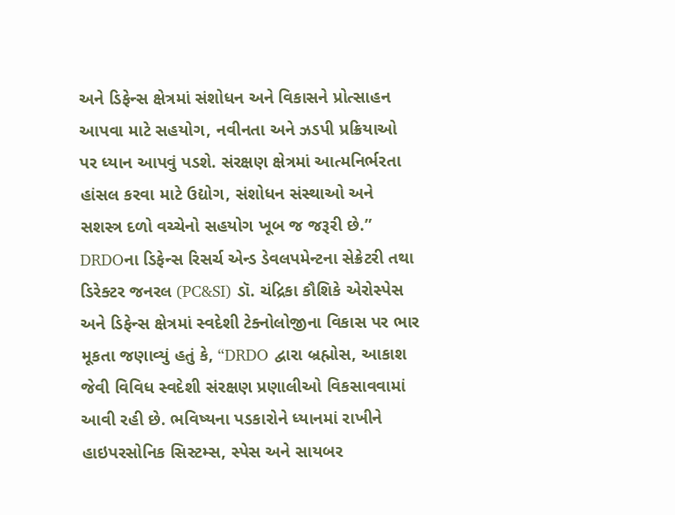અને ડિફેન્સ ક્ષેત્રમાં સંશોધન અને વિકાસને પ્રોત્સાહન આપવા માટે સહયોગ, નવીનતા અને ઝડપી પ્રક્રિયાઓ પર ધ્યાન આપવું પડશે. સંરક્ષણ ક્ષેત્રમાં આત્મનિર્ભરતા હાંસલ કરવા માટે ઉદ્યોગ, સંશોધન સંસ્થાઓ અને સશસ્ત્ર દળો વચ્ચેનો સહયોગ ખૂબ જ જરૂરી છે.”
DRDOના ડિફેન્સ રિસર્ચ એન્ડ ડેવલપમેન્ટના સેક્રેટરી તથા ડિરેક્ટર જનરલ (PC&SI) ડૉ. ચંદ્રિકા કૌશિકે એરોસ્પેસ અને ડિફેન્સ ક્ષેત્રમાં સ્વદેશી ટેક્નોલોજીના વિકાસ પર ભાર મૂકતા જણાવ્યું હતું કે, “DRDO દ્વારા બ્રહ્મોસ, આકાશ જેવી વિવિધ સ્વદેશી સંરક્ષણ પ્રણાલીઓ વિકસાવવામાં આવી રહી છે. ભવિષ્યના પડકારોને ધ્યાનમાં રાખીને હાઇપરસોનિક સિસ્ટમ્સ, સ્પેસ અને સાયબર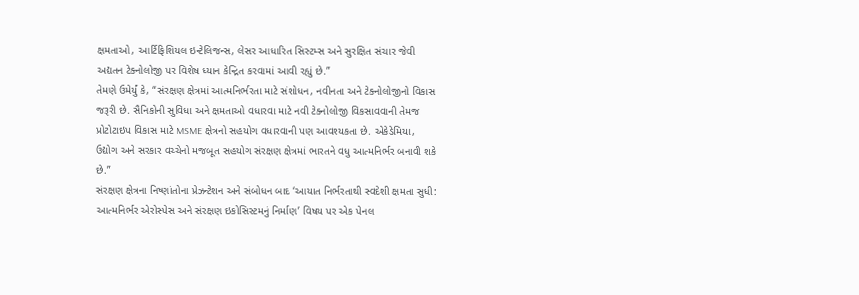ક્ષમતાઓ, આર્ટિફિશિયલ ઇન્ટેલિજન્સ, લેસર આધારિત સિસ્ટમ્સ અને સુરક્ષિત સંચાર જેવી અદ્યતન ટેક્નોલોજી પર વિશેષ ધ્યાન કેન્દ્રિત કરવામાં આવી રહ્યું છે.”
તેમણે ઉમેર્યું કે, “સંરક્ષણ ક્ષેત્રમાં આત્મનિર્ભરતા માટે સંશોધન, નવીનતા અને ટેક્નોલોજીનો વિકાસ જરૂરી છે. સૈનિકોની સુવિધા અને ક્ષમતાઓ વધારવા માટે નવી ટેક્નોલોજી વિકસાવવાની તેમજ પ્રોટોટાઇપ વિકાસ માટે MSME ક્ષેત્રનો સહયોગ વધારવાની પણ આવશ્યકતા છે. એકેડેમિયા, ઉદ્યોગ અને સરકાર વચ્ચેનો મજબૂત સહયોગ સંરક્ષણ ક્ષેત્રમાં ભારતને વધુ આત્મનિર્ભર બનાવી શકે છે.”
સંરક્ષણ ક્ષેત્રના નિષ્ણાંતોના પ્રેઝન્ટેશન અને સંબોધન બાદ ‘આયાત નિર્ભરતાથી સ્વદેશી ક્ષમતા સુધી: આત્મનિર્ભર એરોસ્પેસ અને સંરક્ષણ ઇકોસિસ્ટમનું નિર્માણ’ વિષય પર એક પેનલ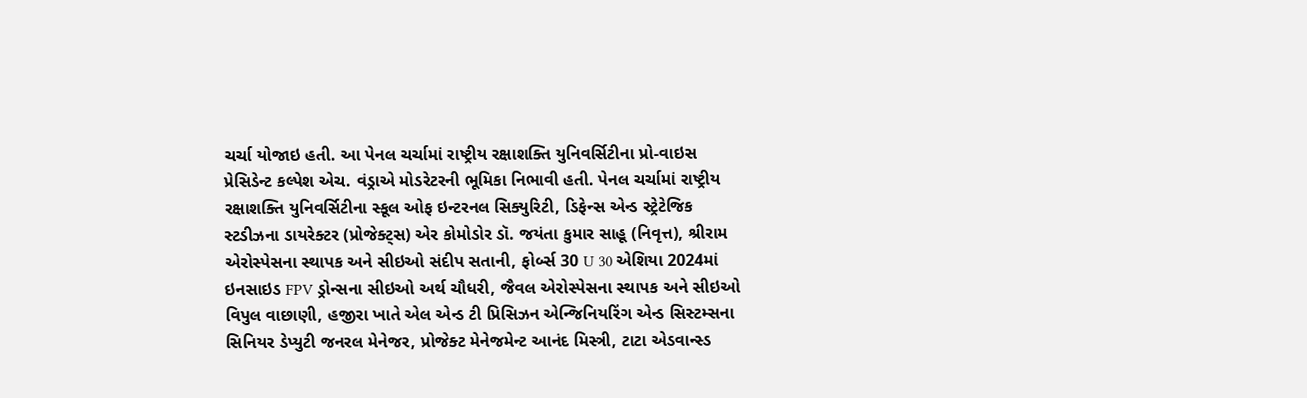ચર્ચા યોજાઇ હતી. આ પેનલ ચર્ચામાં રાષ્ટ્રીય રક્ષાશક્તિ યુનિવર્સિટીના પ્રો-વાઇસ પ્રેસિડેન્ટ કલ્પેશ એચ. વંડ્રાએ મોડરેટરની ભૂમિકા નિભાવી હતી. પેનલ ચર્ચામાં રાષ્ટ્રીય રક્ષાશક્તિ યુનિવર્સિટીના સ્કૂલ ઓફ ઇન્ટરનલ સિક્યુરિટી, ડિફેન્સ એન્ડ સ્ટ્રેટેજિક સ્ટડીઝના ડાયરેક્ટર (પ્રોજેક્ટ્સ) એર કોમોડોર ડૉ. જયંતા કુમાર સાહૂ (નિવૃત્ત), શ્રીરામ એરોસ્પેસના સ્થાપક અને સીઇઓ સંદીપ સતાની, ફોર્બ્સ 30 U 30 એશિયા 2024માં ઇનસાઇડ FPV ડ્રોન્સના સીઇઓ અર્થ ચૌધરી, જૈવલ એરોસ્પેસના સ્થાપક અને સીઇઓ વિપુલ વાછાણી, હજીરા ખાતે એલ એન્ડ ટી પ્રિસિઝન એન્જિનિયરિંગ એન્ડ સિસ્ટમ્સના સિનિયર ડેપ્યુટી જનરલ મેનેજર, પ્રોજેક્ટ મેનેજમેન્ટ આનંદ મિસ્ત્રી, ટાટા એડવાન્સ્ડ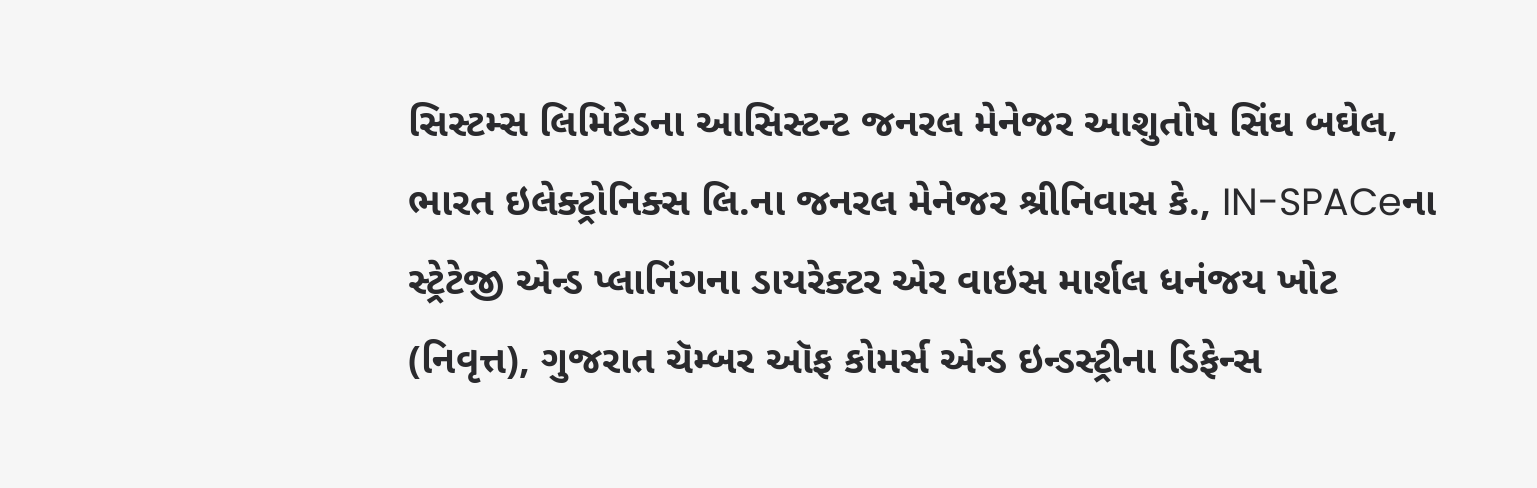સિસ્ટમ્સ લિમિટેડના આસિસ્ટન્ટ જનરલ મેનેજર આશુતોષ સિંઘ બઘેલ, ભારત ઇલેક્ટ્રોનિક્સ લિ.ના જનરલ મેનેજર શ્રીનિવાસ કે., IN-SPACeના સ્ટ્રેટેજી એન્ડ પ્લાનિંગના ડાયરેક્ટર એર વાઇસ માર્શલ ધનંજય ખોટ (નિવૃત્ત), ગુજરાત ચૅમ્બર ઑફ કોમર્સ એન્ડ ઇન્ડસ્ટ્રીના ડિફેન્સ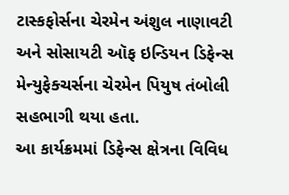ટાસ્કફોર્સના ચેરમેન અંશુલ નાણાવટી અને સોસાયટી ઑફ ઇન્ડિયન ડિફેન્સ મેન્યુફેક્ચર્સના ચેરમેન પિયુષ તંબોલી સહભાગી થયા હતા.
આ કાર્યક્રમમાં ડિફેન્સ ક્ષેત્રના વિવિધ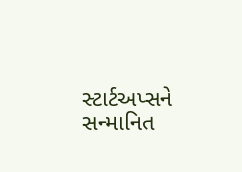સ્ટાર્ટઅપ્સને સન્માનિત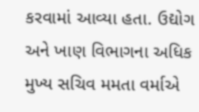કરવામાં આવ્યા હતા. ઉદ્યોગ અને ખાણ વિભાગના અધિક મુખ્ય સચિવ મમતા વર્માએ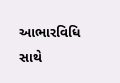આભારવિધિ સાથે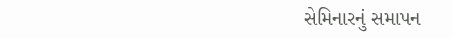સેમિનારનું સમાપન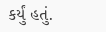કર્યું હતું.